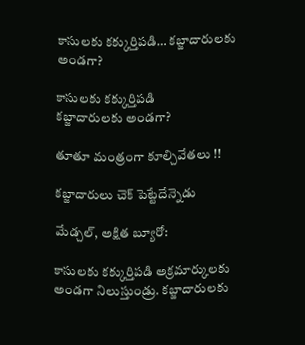కాసులకు కక్కుర్తిపడి… కబ్జాదారులకు అండగా?

కాసులకు కక్కుర్తిపడి
కబ్జాదారులకు అండగా?

తూతూ మంత్రంగా కూల్చివేతలు !!

కబ్జాదారులు చెక్ పెట్టేదేన్నెడు

మేడ్చల్, అక్షిత బ్యూరో:

కాసులకు కక్కుర్తిపడి అక్రమార్కులకు అండగా నిలుస్తుండ్రు. కబ్జాదారులకు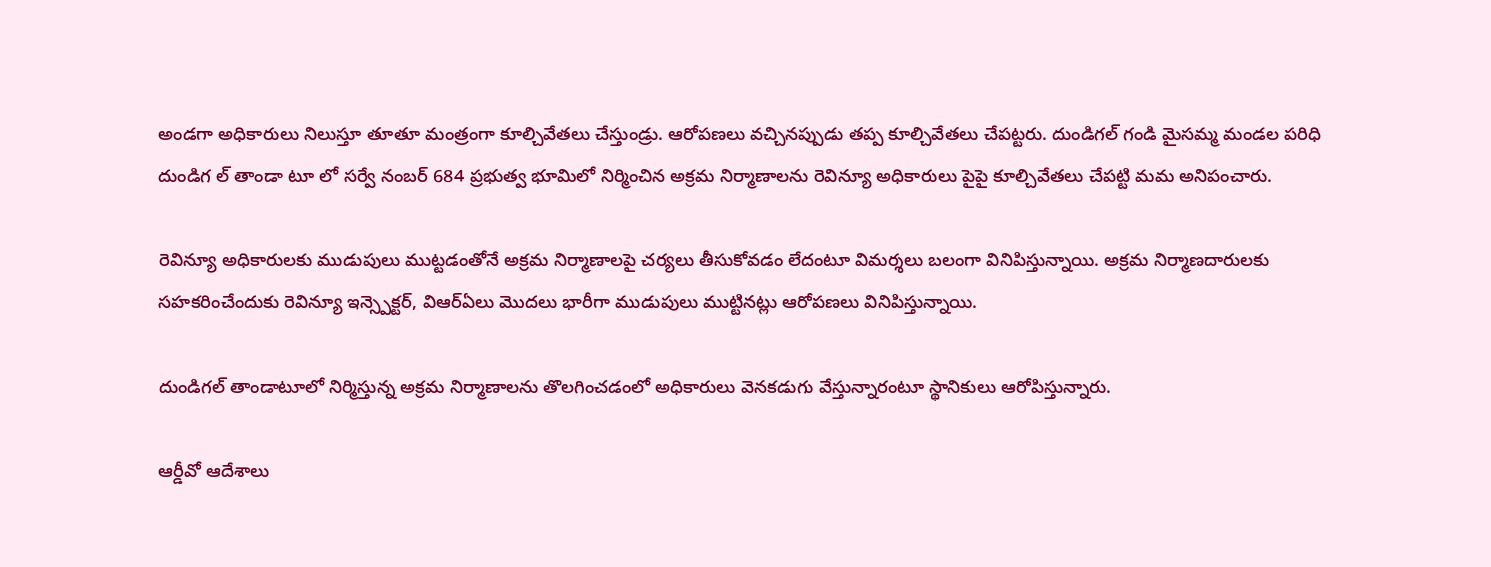అండగా అధికారులు నిలుస్తూ తూతూ మంత్రంగా కూల్చివేతలు చేస్తుండ్రు. ఆరోపణలు వచ్చినప్పుడు తప్ప కూల్చివేతలు చేపట్టరు. దుండిగల్ గండి మైసమ్మ మండల పరిధి దుండిగ ల్ తాండా టూ లో సర్వే నంబర్ 684 ప్రభుత్వ భూమిలో నిర్మించిన అక్రమ నిర్మాణాలను రెవిన్యూ అధికారులు పైపై కూల్చివేతలు చేపట్టి మమ అనిపంచారు.

రెవిన్యూ అధికారులకు ముడుపులు ముట్టడంతోనే అక్రమ నిర్మాణాలపై చర్యలు తీసుకోవడం లేదంటూ విమర్శలు బలంగా వినిపిస్తున్నాయి. అక్రమ నిర్మాణదారులకు సహకరించేందుకు రెవిన్యూ ఇన్స్పెక్టర్, విఆర్ఏలు మొదలు భారీగా ముడుపులు ముట్టినట్లు ఆరోపణలు వినిపిస్తున్నాయి.

దుండిగల్ తాండాటూలో నిర్మిస్తున్న అక్రమ నిర్మాణాలను తొలగించడంలో అధికారులు వెనకడుగు వేస్తున్నారంటూ స్థానికులు ఆరోపిస్తున్నారు.

ఆర్డీవో ఆదేశాలు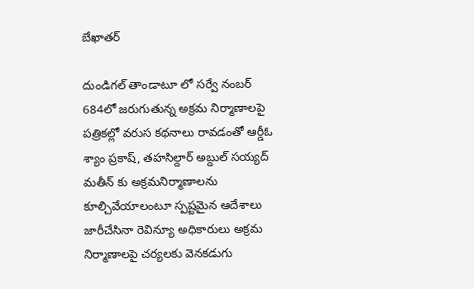బేఖాతర్

దుండిగల్ తాండాటూ లో సర్వే నంబర్ 684లో జరుగుతున్న అక్రమ నిర్మాణాలపై పత్రికల్లో వరుస కథనాలు రావడంతో ఆర్డీఓ శ్యాం ప్రకాష్, తహసిల్దార్ అబ్దుల్ సయ్యద్ మతీన్ కు అక్రమనిర్మాణాలను కూల్చివేయాలంటూ స్పష్టమైన ఆదేశాలు జారీచేసినా రెవిన్యూ అధికారులు అక్రమ నిర్మాణాలపై చర్యలకు వెనకడుగు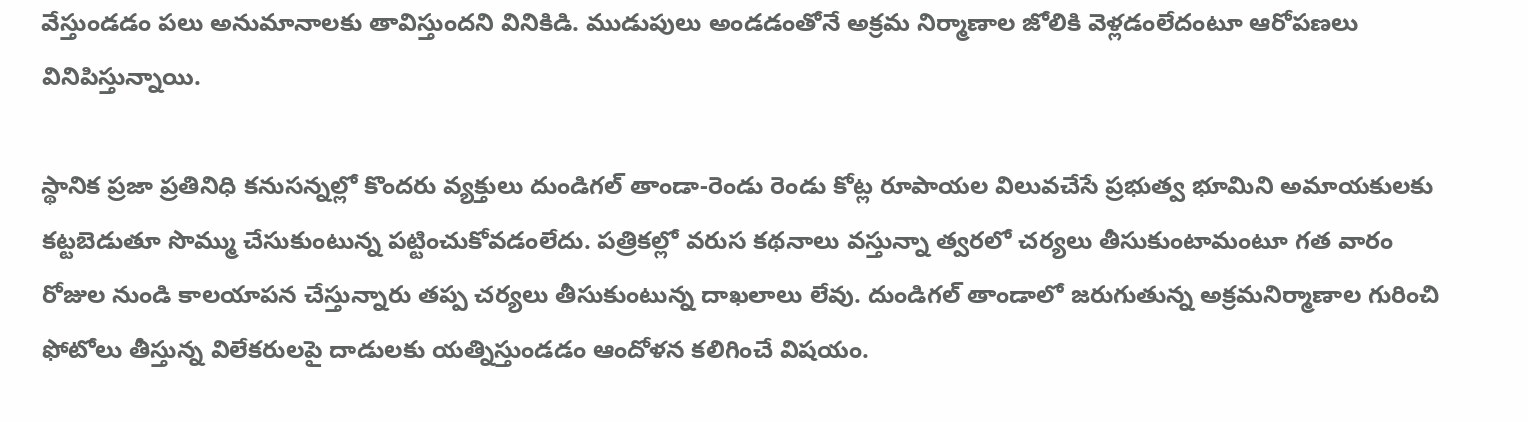వేస్తుండడం పలు అనుమానాలకు తావిస్తుందని వినికిడి. ముడుపులు అండడంతోనే అక్రమ నిర్మాణాల జోలికి వెళ్లడంలేదంటూ ఆరోపణలు వినిపిస్తున్నాయి.

స్థానిక ప్రజా ప్రతినిధి కనుసన్నల్లో కొందరు వ్యక్తులు దుండిగల్ తాండా-రెండు రెండు కోట్ల రూపాయల విలువచేసే ప్రభుత్వ భూమిని అమాయకులకు కట్టబెడుతూ సొమ్ము చేసుకుంటున్న పట్టించుకోవడంలేదు. పత్రికల్లో వరుస కథనాలు వస్తున్నా త్వరలో చర్యలు తీసుకుంటామంటూ గత వారం రోజుల నుండి కాలయాపన చేస్తున్నారు తప్ప చర్యలు తీసుకుంటున్న దాఖలాలు లేవు. దుండిగల్ తాండాలో జరుగుతున్న అక్రమనిర్మాణాల గురించి ఫోటోలు తీస్తున్న విలేకరులపై దాడులకు యత్నిస్తుండడం ఆందోళన కలిగించే విషయం.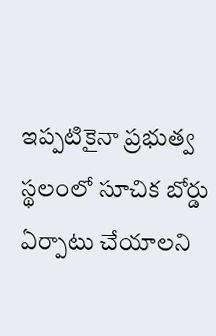ఇప్పటికైనా ప్రభుత్వ స్థలంలో సూచిక బోర్డు ఏర్పాటు చేయాలని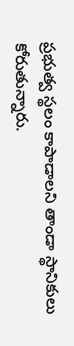ప్రభుత్వ స్థలం కాపాడాలని తాండా స్థానికులు కోరుతున్నారు.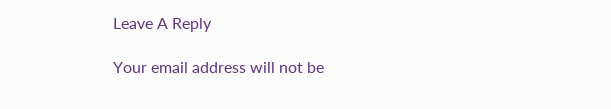Leave A Reply

Your email address will not be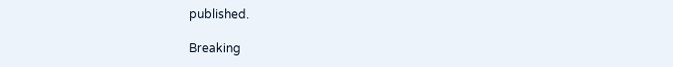published.

Breaking